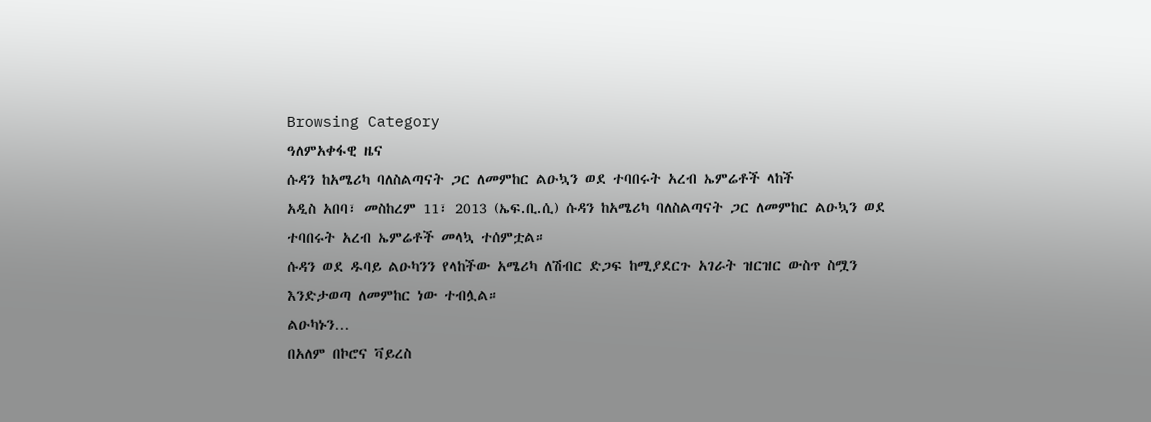Browsing Category
ዓለምአቀፋዊ ዜና
ሱዳን ከአሜሪካ ባለስልጣናት ጋር ለመምከር ልዑኳን ወደ ተባበሩት አረብ ኤምሬቶች ላከች
አዲስ አበባ፣ መስከረም 11፣ 2013 (ኤፍ.ቢ.ሲ) ሱዳን ከአሜሪካ ባለስልጣናት ጋር ለመምከር ልዑኳን ወደ ተባበሩት አረብ ኤምሬቶች መላኳ ተሰምቷል።
ሱዳን ወደ ዱባይ ልዑካንን የላከችው አሜሪካ ለሽብር ድጋፍ ከሚያደርጉ አገራት ዝርዝር ውስጥ ስሟን እንድታወጣ ለመምከር ነው ተብሏል።
ልዑካኑን…
በአለም በኮሮና ቫይረስ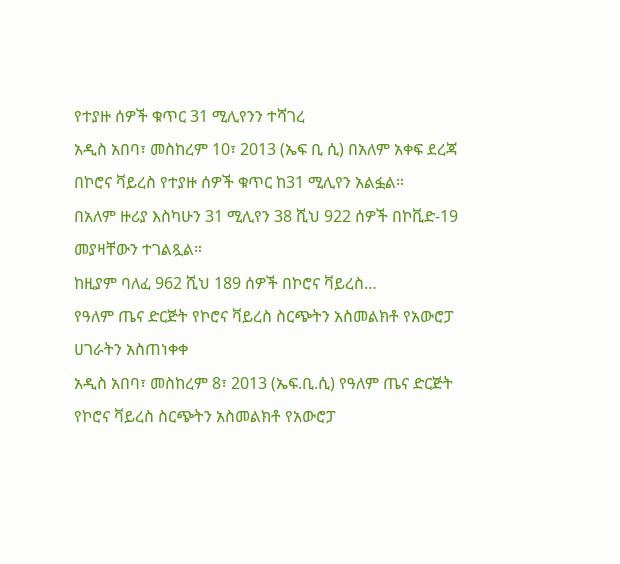የተያዙ ሰዎች ቁጥር 31 ሚሊየንን ተሻገረ
አዲስ አበባ፣ መስከረም 10፣ 2013 (ኤፍ ቢ ሲ) በአለም አቀፍ ደረጃ በኮሮና ቫይረስ የተያዙ ሰዎች ቁጥር ከ31 ሚሊየን አልፏል።
በአለም ዙሪያ እስካሁን 31 ሚሊየን 38 ሺህ 922 ሰዎች በኮቪድ-19 መያዛቸውን ተገልጿል።
ከዚያም ባለፈ 962 ሺህ 189 ሰዎች በኮሮና ቫይረስ…
የዓለም ጤና ድርጅት የኮሮና ቫይረስ ስርጭትን አስመልክቶ የአውሮፓ ሀገራትን አስጠነቀቀ
አዲስ አበባ፣ መስከረም 8፣ 2013 (ኤፍ.ቢ.ሲ) የዓለም ጤና ድርጅት የኮሮና ቫይረስ ስርጭትን አስመልክቶ የአውሮፓ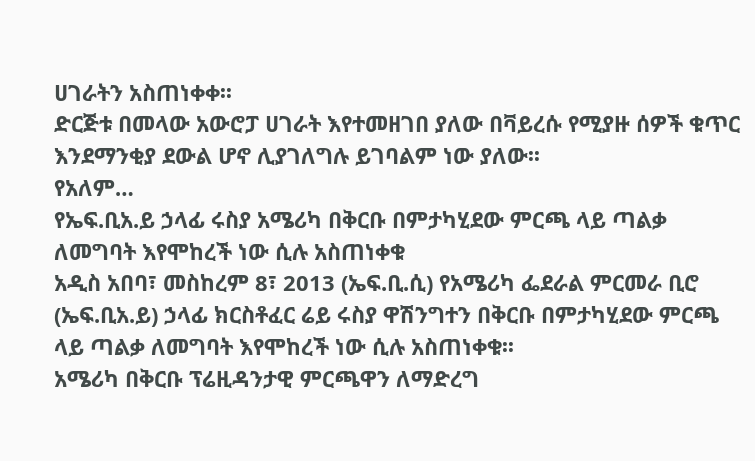ሀገራትን አስጠነቀቀ፡፡
ድርጅቱ በመላው አውሮፓ ሀገራት እየተመዘገበ ያለው በቫይረሱ የሚያዙ ሰዎች ቁጥር እንደማንቂያ ደውል ሆኖ ሊያገለግሉ ይገባልም ነው ያለው፡፡
የአለም…
የኤፍ.ቢአ.ይ ኃላፊ ሩስያ አሜሪካ በቅርቡ በምታካሂደው ምርጫ ላይ ጣልቃ ለመግባት እየሞከረች ነው ሲሉ አስጠነቀቁ
አዲስ አበባ፣ መስከረም 8፣ 2013 (ኤፍ.ቢ.ሲ) የአሜሪካ ፌደራል ምርመራ ቢሮ (ኤፍ.ቢአ.ይ) ኃላፊ ክርስቶፈር ሬይ ሩስያ ዋሽንግተን በቅርቡ በምታካሂደው ምርጫ ላይ ጣልቃ ለመግባት እየሞከረች ነው ሲሉ አስጠነቀቁ፡፡
አሜሪካ በቅርቡ ፕሬዚዳንታዊ ምርጫዋን ለማድረግ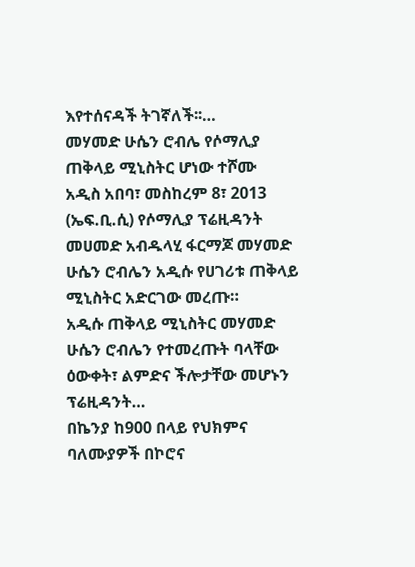እየተሰናዳች ትገኛለች፡፡…
መሃመድ ሁሴን ሮብሌ የሶማሊያ ጠቅላይ ሚኒስትር ሆነው ተሾሙ
አዲስ አበባ፣ መስከረም 8፣ 2013 (ኤፍ.ቢ.ሲ) የሶማሊያ ፕሬዚዳንት መሀመድ አብዱላሂ ፋርማጆ መሃመድ ሁሴን ሮብሌን አዲሱ የሀገሪቱ ጠቅላይ ሚኒስትር አድርገው መረጡ።
አዲሱ ጠቅላይ ሚኒስትር መሃመድ ሁሴን ሮብሌን የተመረጡት ባላቸው ዕውቀት፣ ልምድና ችሎታቸው መሆኑን ፕሬዚዳንት…
በኬንያ ከ900 በላይ የህክምና ባለሙያዎች በኮሮና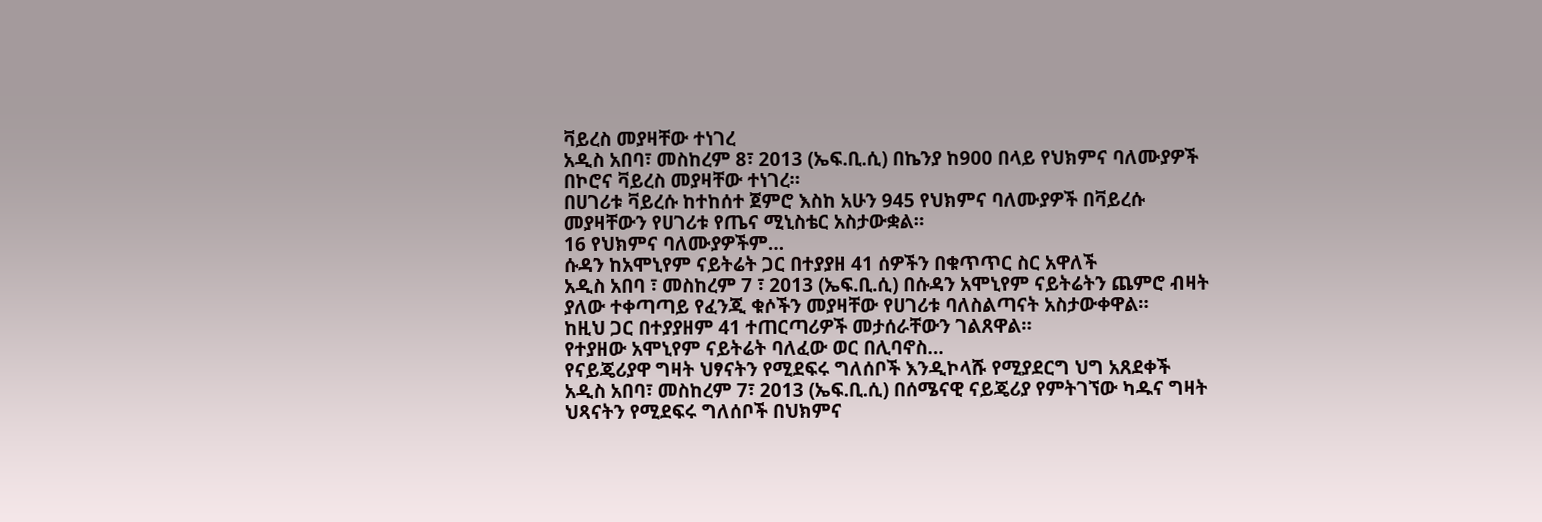ቫይረስ መያዛቸው ተነገረ
አዲስ አበባ፣ መስከረም 8፣ 2013 (ኤፍ.ቢ.ሲ) በኬንያ ከ900 በላይ የህክምና ባለሙያዎች በኮሮና ቫይረስ መያዛቸው ተነገረ።
በሀገሪቱ ቫይረሱ ከተከሰተ ጀምሮ እስከ አሁን 945 የህክምና ባለሙያዎች በቫይረሱ መያዛቸውን የሀገሪቱ የጤና ሚኒስቴር አስታውቋል።
16 የህክምና ባለሙያዎችም…
ሱዳን ከአሞኒየም ናይትሬት ጋር በተያያዘ 41 ሰዎችን በቁጥጥር ስር አዋለች
አዲስ አበባ ፣ መስከረም 7 ፣ 2013 (ኤፍ.ቢ.ሲ) በሱዳን አሞኒየም ናይትሬትን ጨምሮ ብዛት ያለው ተቀጣጣይ የፈንጂ ቁሶችን መያዛቸው የሀገሪቱ ባለስልጣናት አስታውቀዋል።
ከዚህ ጋር በተያያዘም 41 ተጠርጣሪዎች መታሰራቸውን ገልጸዋል።
የተያዘው አሞኒየም ናይትሬት ባለፈው ወር በሊባኖስ…
የናይጄሪያዋ ግዛት ህፃናትን የሚደፍሩ ግለሰቦች እንዲኮላሹ የሚያደርግ ህግ አጸደቀች
አዲስ አበባ፣ መስከረም 7፣ 2013 (ኤፍ.ቢ.ሲ) በሰሜናዊ ናይጄሪያ የምትገኘው ካዱና ግዛት ህጻናትን የሚደፍሩ ግለሰቦች በህክምና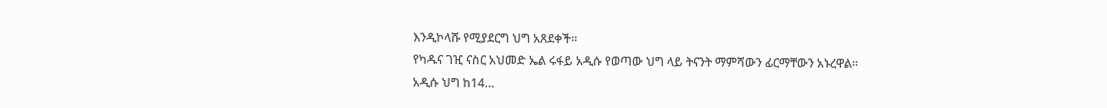እንዲኮላሹ የሚያደርግ ህግ አጸደቀች፡፡
የካዱና ገዢ ናስር አህመድ ኤል ሩፋይ አዲሱ የወጣው ህግ ላይ ትናንት ማምሻውን ፊርማቸውን አኑረዋል፡፡
አዲሱ ህግ ከ14…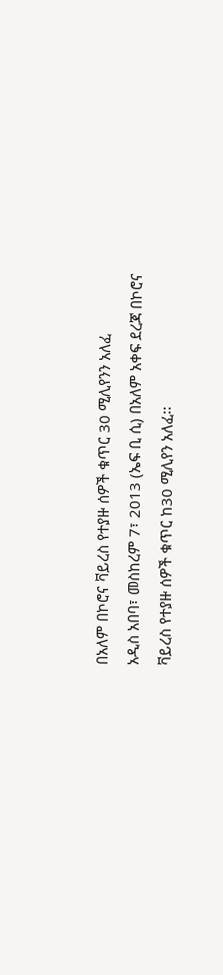በአለም በኮሮና ቫይረስ የተያዙ ሰዎች ቁጥር 30 ሚሊየንን አለፈ
አዲስ አበባ፣ መስከረም 7፣ 2013 (ኤፍ ቢ ሲ) በአለም አቀፍ ደረጃ በኮሮና ቫይረስ የተያዙ ሰዎች ቁጥር ከ30 ሚሊየን አለፈ፡፡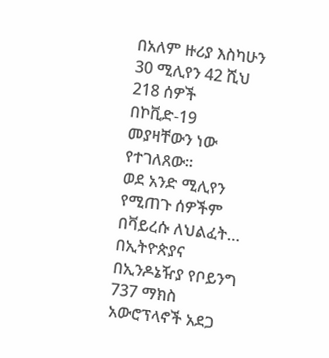በአለም ዙሪያ እስካሁን 30 ሚሊየን 42 ሺህ 218 ሰዎች በኮቪድ-19 መያዛቸውን ነው የተገለጸው፡፡
ወደ አንድ ሚሊየን የሚጠጉ ሰዎችም በቫይረሱ ለህልፈት…
በኢትዮጵያና በኢንዶኔዥያ የቦይንግ 737 ማክስ አውሮፕላኖች አደጋ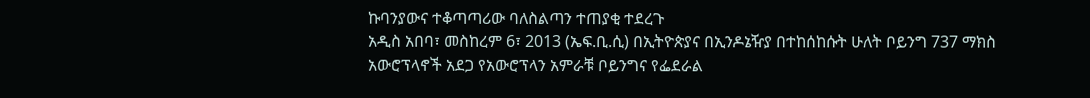ኩባንያውና ተቆጣጣሪው ባለስልጣን ተጠያቂ ተደረጉ
አዲስ አበባ፣ መስከረም 6፣ 2013 (ኤፍ.ቢ.ሲ) በኢትዮጵያና በኢንዶኔዥያ በተከሰከሱት ሁለት ቦይንግ 737 ማክስ አውሮፕላኖች አደጋ የአውሮፕላን አምራቹ ቦይንግና የፌደራል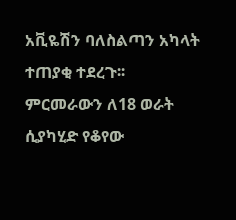አቪዬሽን ባለስልጣን አካላት ተጠያቂ ተደረጉ፡፡
ምርመራውን ለ18 ወራት ሲያካሂድ የቆየው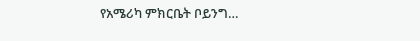የአሜሪካ ምክርቤት ቦይንግ…